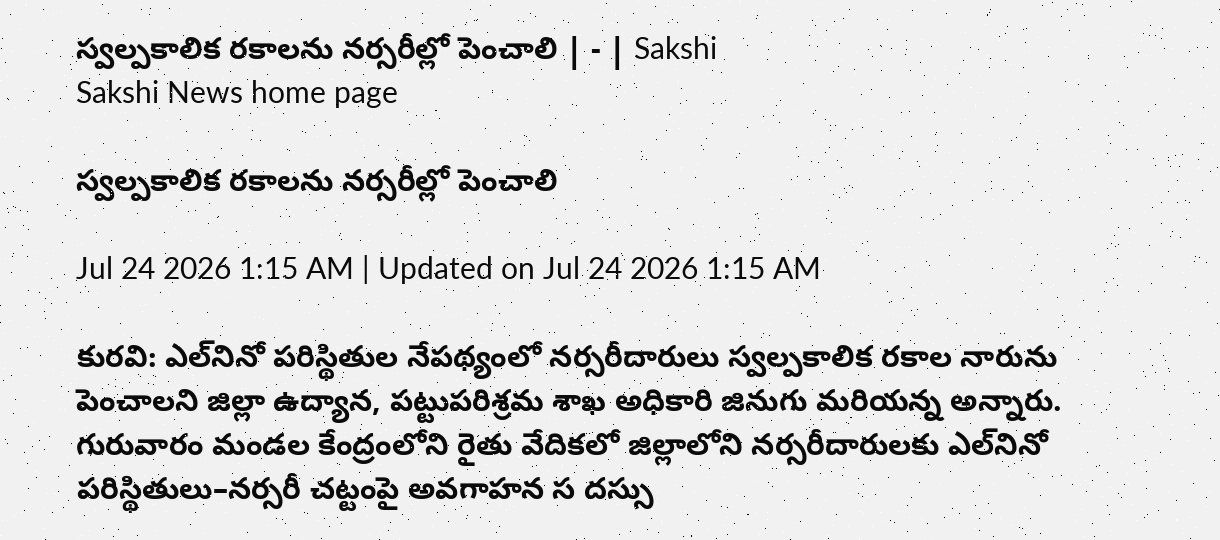స్వల్పకాలిక రకాలను నర్సరీల్లో పెంచాలి | - | Sakshi
Sakshi News home page

స్వల్పకాలిక రకాలను నర్సరీల్లో పెంచాలి

Jul 24 2026 1:15 AM | Updated on Jul 24 2026 1:15 AM

కురవి: ఎల్‌నినో పరిస్థితుల నేపథ్యంలో నర్సరీదారులు స్వల్పకాలిక రకాల నారును పెంచాలని జిల్లా ఉద్యాన, పట్టుపరిశ్రమ శాఖ అధికారి జినుగు మరియన్న అన్నారు. గురువారం మండల కేంద్రంలోని రైతు వేదికలో జిల్లాలోని నర్సరీదారులకు ఎల్‌నినో పరిస్థితులు–నర్సరీ చట్టంపై అవగాహన స దస్సు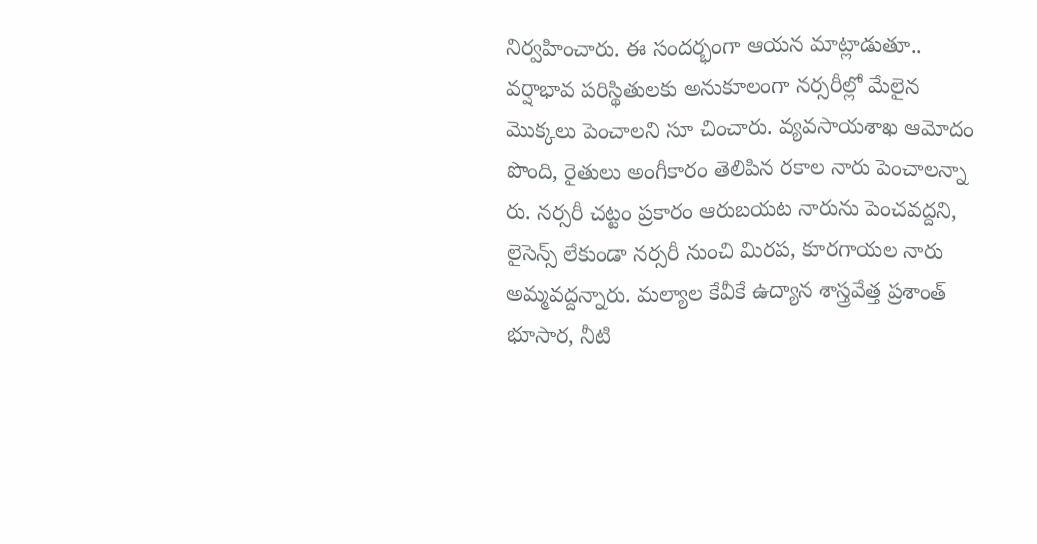నిర్వహించారు. ఈ సందర్భంగా ఆయన మాట్లాడుతూ.. వర్షాభావ పరిస్థితులకు అనుకూలంగా నర్సరీల్లో మేలైన మొక్కలు పెంచాలని సూ చించారు. వ్యవసాయశాఖ ఆమోదం పొంది, రైతులు అంగీకారం తెలిపిన రకాల నారు పెంచాలన్నా రు. నర్సరీ చట్టం ప్రకారం ఆరుబయట నారును పెంచవద్దని, లైసెన్స్‌ లేకుండా నర్సరీ నుంచి మిరప, కూరగాయల నారు అమ్మవద్దన్నారు. మల్యాల కేవీకే ఉద్యాన శాస్త్రవేత్త ప్రశాంత్‌ భూసార, నీటి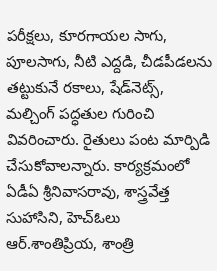పరీక్షలు, కూరగాయల సాగు, పూలసాగు, నీటి ఎద్దడి, చీడపీడలను తట్టుకునే రకాలు, షేడ్‌నెట్స్‌, మల్చింగ్‌ పద్ధతుల గురించి వివరించారు. రైతులు పంట మార్పిడి చేసుకోవాలన్నారు. కార్యక్రమంలో ఏడీఏ శ్రీనివాసరావు, శాస్త్రవేత్త సుహాసిని, హెచ్‌ఓలు ఆర్‌.శాంతిప్రియ, శాంత్రి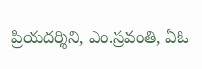ప్రియదర్శిని, ఎం.స్రవంతి, ఏఓ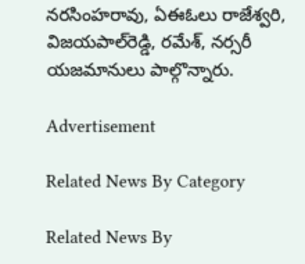నరసింహరావు, ఏఈఓలు రాజేశ్వరి, విజయపాల్‌రెడ్డి, రమేశ్‌, నర్సరీ యజమానులు పాల్గొన్నారు.

Advertisement

Related News By Category

Related News By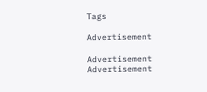Tags

Advertisement

Advertisement
Advertisement